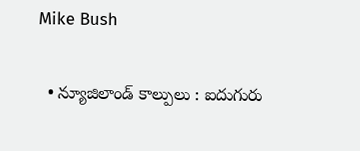Mike Bush

  • న్యూజిలాండ్ కాల్పులు : ఐదుగురు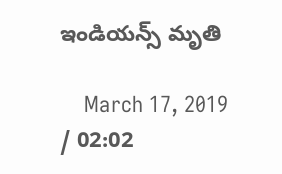ఇండియన్స్ మృతి

    March 17, 2019 / 02:02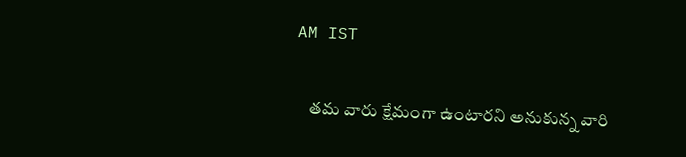AM IST

    తమ వారు క్షేమంగా ఉంటారని అనుకున్న వారి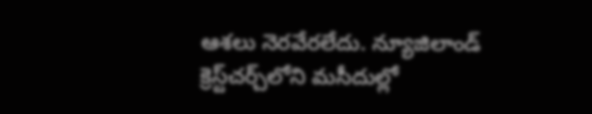ఆశలు నెరవేరలేదు. న్యూజిలాండ్‌ క్రెస్ట్‌చర్చ్‌లోని మసీదుల్లో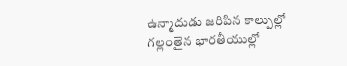ఉన్మాదుడు జరిపిన కాల్పుల్లో గల్లంతైన భారతీయుల్లో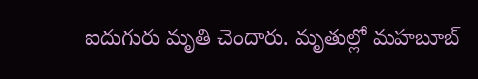ఐదుగురు మృతి చెందారు. మృతుల్లో మహబూబ్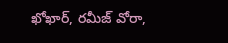ఖోఖార్, రమీజ్ వోరా,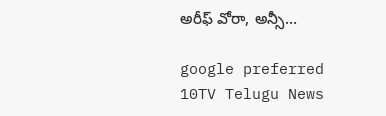అరీఫ్ వోరా, అన్సీ…

google preferred
10TV Telugu News